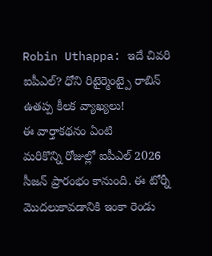Robin Uthappa: ఇదే చివరి ఐపీఎల్? ధోని రిటైర్మెంట్పై రాబిన్ ఉతప్ప కీలక వ్యాఖ్యలు!
ఈ వార్తాకథనం ఏంటి
మరికొన్ని రోజుల్లో ఐపీఎల్ 2026 సీజన్ ప్రారంభం కానుంది. ఈ టోర్నీ మొదలుకావడానికి ఇంకా రెండు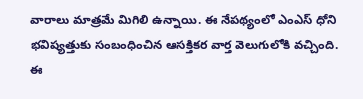వారాలు మాత్రమే మిగిలి ఉన్నాయి. ఈ నేపథ్యంలో ఎంఎస్ ధోని భవిష్యత్తుకు సంబంధించిన ఆసక్తికర వార్త వెలుగులోకి వచ్చింది. ఈ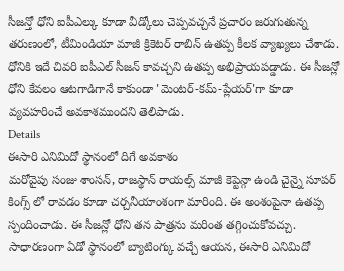సీజన్తో ధోని ఐపీఎల్కు కూడా వీడ్కోలు చెప్పవచ్చనే ప్రచారం జరుగుతున్న తరుణంలో, టీమిండియా మాజీ క్రికెటర్ రాబిన్ ఉతప్ప కీలక వ్యాఖ్యలు చేశాడు. ధోనికి ఇదే చివరి ఐపీఎల్ సీజన్ కావచ్చని ఉతప్ప అభిప్రాయపడ్డాడు. ఈ సీజన్లో ధోని కేవలం ఆటగాడిగానే కాకుండా 'మెంటర్-కమ్-ప్లేయర్'గా కూడా వ్యవహరించే అవకాశముందని తెలిపాడు.
Details
ఈసారి ఎనిమిదో స్థానంలో దిగే అవకాశం
మరోవైపు సంజు శాంసన్, రాజస్థాన్ రాయల్స్ మాజీ కెప్టెన్గా ఉండి చైన్నై సూపర్ కింగ్స్ లో రావడం కూడా చర్చనీయాంశంగా మారింది. ఈ అంశంపైనా ఉతప్ప స్పందించాడు. ఈ సీజన్లో ధోని తన పాత్రను మరింత తగ్గించుకోవచ్చు. సాధారణంగా ఏడో స్థానంలో బ్యాటింగ్కు వచ్చే ఆయన, ఈసారి ఎనిమిదో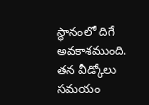స్థానంలో దిగే అవకాశముంది. తన వీడ్కోలు సమయం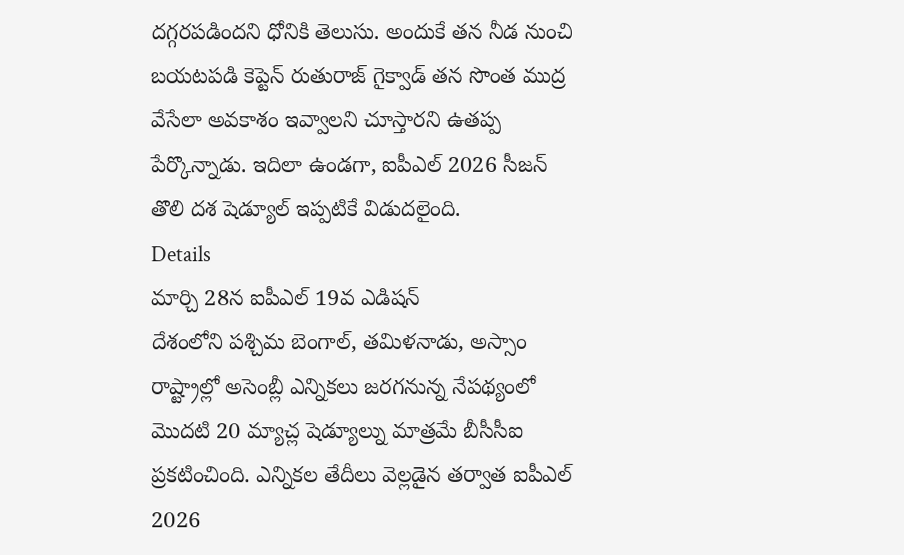దగ్గరపడిందని ధోనికి తెలుసు. అందుకే తన నీడ నుంచి బయటపడి కెప్టెన్ రుతురాజ్ గైక్వాడ్ తన సొంత ముద్ర వేసేలా అవకాశం ఇవ్వాలని చూస్తారని ఉతప్ప పేర్కొన్నాడు. ఇదిలా ఉండగా, ఐపీఎల్ 2026 సీజన్ తొలి దశ షెడ్యూల్ ఇప్పటికే విడుదలైంది.
Details
మార్చి 28న ఐపీఎల్ 19వ ఎడిషన్
దేశంలోని పశ్చిమ బెంగాల్, తమిళనాడు, అస్సాం రాష్ట్రాల్లో అసెంబ్లీ ఎన్నికలు జరగనున్న నేపథ్యంలో మొదటి 20 మ్యాచ్ల షెడ్యూల్ను మాత్రమే బీసీసీఐ ప్రకటించింది. ఎన్నికల తేదీలు వెల్లడైన తర్వాత ఐపీఎల్ 2026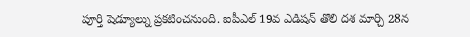పూర్తి షెడ్యూల్ను ప్రకటించనుంది. ఐపీఎల్ 19వ ఎడిషన్ తొలి దశ మార్చి 28న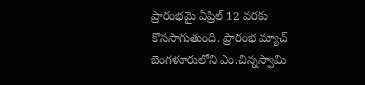ప్రారంభమై ఏప్రిల్ 12 వరకు కొనసాగుతుంది. ప్రారంభ మ్యాచ్ బెంగళూరులోని ఎం.చిన్నస్వామి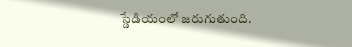స్డేడియంలో జరుగుతుంది.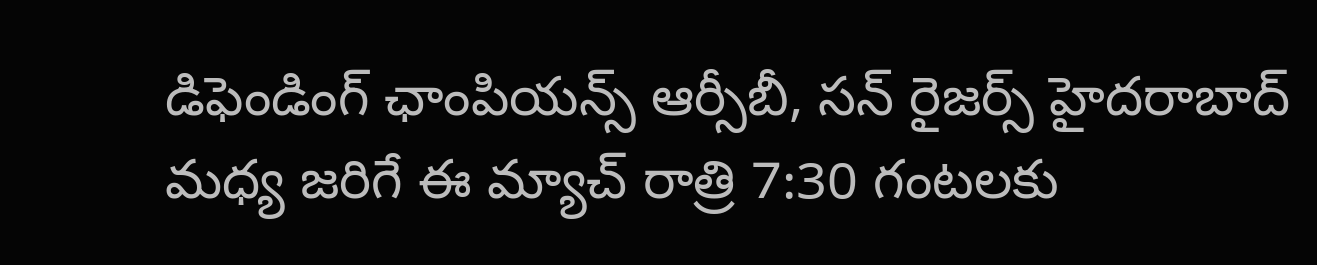డిఫెండింగ్ ఛాంపియన్స్ ఆర్సీబీ, సన్ రైజర్స్ హైదరాబాద్ మధ్య జరిగే ఈ మ్యాచ్ రాత్రి 7:30 గంటలకు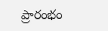ప్రారంభం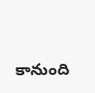కానుంది